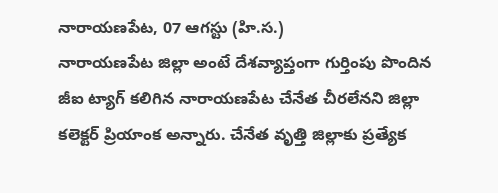నారాయణపేట, 07 ఆగస్టు (హి.స.)
నారాయణపేట జిల్లా అంటే దేశవ్యాప్తంగా గుర్తింపు పొందిన జీఐ ట్యాగ్ కలిగిన నారాయణపేట చేనేత చీరలేనని జిల్లా కలెక్టర్ ప్రియాంక అన్నారు. చేనేత వృత్తి జిల్లాకు ప్రత్యేక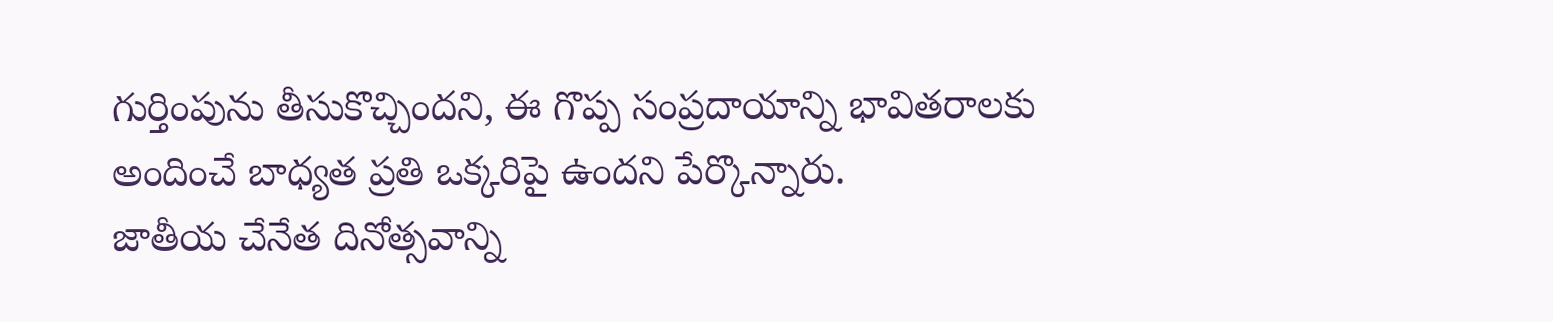గుర్తింపును తీసుకొచ్చిందని, ఈ గొప్ప సంప్రదాయాన్ని భావితరాలకు అందించే బాధ్యత ప్రతి ఒక్కరిపై ఉందని పేర్కొన్నారు.
జాతీయ చేనేత దినోత్సవాన్ని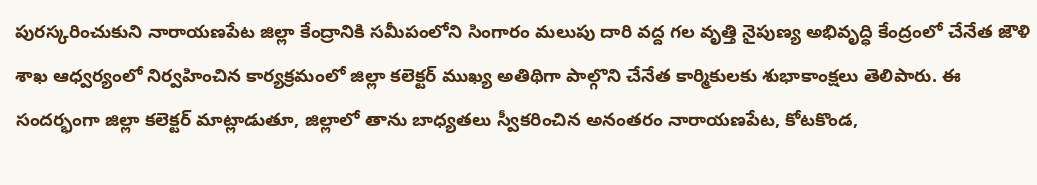పురస్కరించుకుని నారాయణపేట జిల్లా కేంద్రానికి సమీపంలోని సింగారం మలుపు దారి వద్ద గల వృత్తి నైపుణ్య అభివృద్ధి కేంద్రంలో చేనేత జౌళి శాఖ ఆధ్వర్యంలో నిర్వహించిన కార్యక్రమంలో జిల్లా కలెక్టర్ ముఖ్య అతిథిగా పాల్గొని చేనేత కార్మికులకు శుభాకాంక్షలు తెలిపారు. ఈ సందర్భంగా జిల్లా కలెక్టర్ మాట్లాడుతూ, జిల్లాలో తాను బాధ్యతలు స్వీకరించిన అనంతరం నారాయణపేట, కోటకొండ,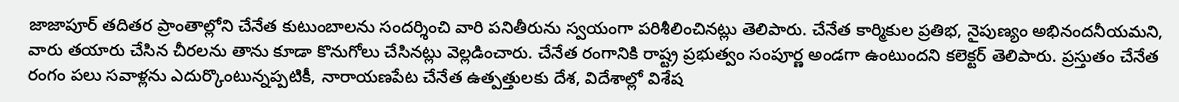జాజాపూర్ తదితర ప్రాంతాల్లోని చేనేత కుటుంబాలను సందర్శించి వారి పనితీరును స్వయంగా పరిశీలించినట్లు తెలిపారు. చేనేత కార్మికుల ప్రతిభ, నైపుణ్యం అభినందనీయమని, వారు తయారు చేసిన చీరలను తాను కూడా కొనుగోలు చేసినట్లు వెల్లడించారు. చేనేత రంగానికి రాష్ట్ర ప్రభుత్వం సంపూర్ణ అండగా ఉంటుందని కలెక్టర్ తెలిపారు. ప్రస్తుతం చేనేత రంగం పలు సవాళ్లను ఎదుర్కొంటున్నప్పటికీ, నారాయణపేట చేనేత ఉత్పత్తులకు దేశ, విదేశాల్లో విశేష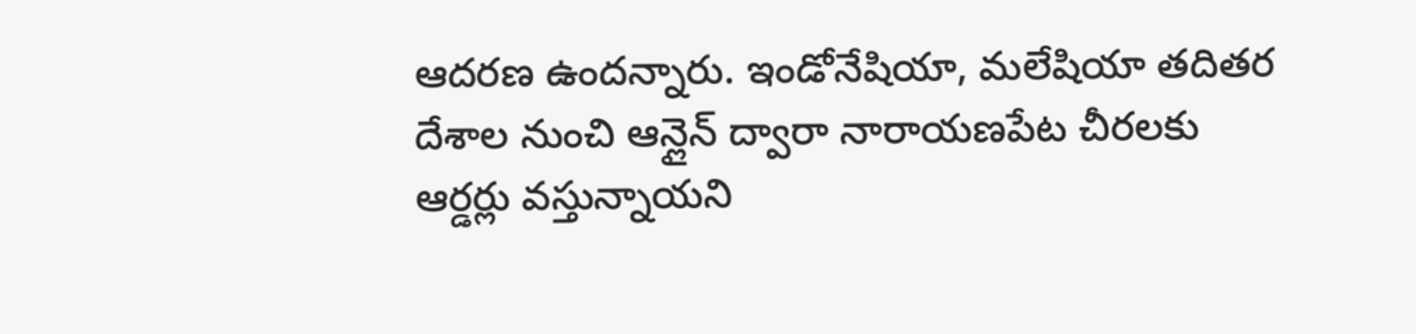ఆదరణ ఉందన్నారు. ఇండోనేషియా, మలేషియా తదితర దేశాల నుంచి ఆన్లైన్ ద్వారా నారాయణపేట చీరలకు ఆర్డర్లు వస్తున్నాయని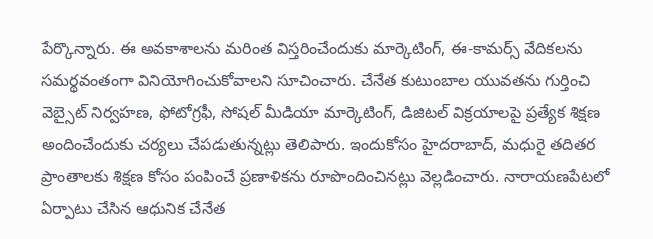పేర్కొన్నారు. ఈ అవకాశాలను మరింత విస్తరించేందుకు మార్కెటింగ్, ఈ-కామర్స్ వేదికలను సమర్థవంతంగా వినియోగించుకోవాలని సూచించారు. చేనేత కుటుంబాల యువతను గుర్తించి వెబ్సైట్ నిర్వహణ, ఫోటోగ్రఫీ, సోషల్ మీడియా మార్కెటింగ్, డిజిటల్ విక్రయాలపై ప్రత్యేక శిక్షణ అందించేందుకు చర్యలు చేపడుతున్నట్లు తెలిపారు. ఇందుకోసం హైదరాబాద్, మధురై తదితర ప్రాంతాలకు శిక్షణ కోసం పంపించే ప్రణాళికను రూపొందించినట్లు వెల్లడించారు. నారాయణపేటలో ఏర్పాటు చేసిన ఆధునిక చేనేత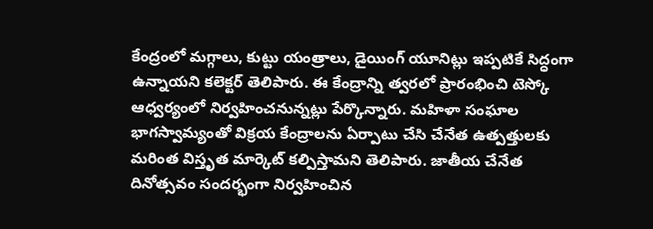కేంద్రంలో మగ్గాలు, కుట్టు యంత్రాలు, డైయింగ్ యూనిట్లు ఇప్పటికే సిద్ధంగా ఉన్నాయని కలెక్టర్ తెలిపారు. ఈ కేంద్రాన్ని త్వరలో ప్రారంభించి టెస్కో ఆధ్వర్యంలో నిర్వహించనున్నట్లు పేర్కొన్నారు. మహిళా సంఘాల భాగస్వామ్యంతో విక్రయ కేంద్రాలను ఏర్పాటు చేసి చేనేత ఉత్పత్తులకు మరింత విస్తృత మార్కెట్ కల్పిస్తామని తెలిపారు. జాతీయ చేనేత దినోత్సవం సందర్భంగా నిర్వహించిన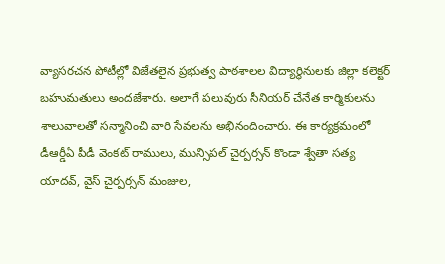వ్యాసరచన పోటీల్లో విజేతలైన ప్రభుత్వ పాఠశాలల విద్యార్థినులకు జిల్లా కలెక్టర్ బహుమతులు అందజేశారు. అలాగే పలువురు సీనియర్ చేనేత కార్మికులను శాలువాలతో సన్మానించి వారి సేవలను అభినందించారు. ఈ కార్యక్రమంలో డీఆర్డీఏ పీడీ వెంకట్ రాములు, మున్సిపల్ చైర్పర్సన్ కొండా శ్వేతా సత్య యాదవ్, వైస్ చైర్పర్సన్ మంజుల,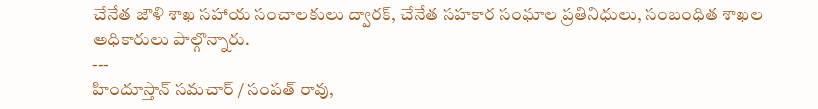చేనేత జౌళి శాఖ సహాయ సంచాలకులు ద్వారక్, చేనేత సహకార సంఘాల ప్రతినిధులు, సంబంధిత శాఖల అధికారులు పాల్గొన్నారు.
---
హిందూస్తాన్ సమచార్ / సంపత్ రావు,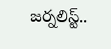జర్నలిస్ట్..